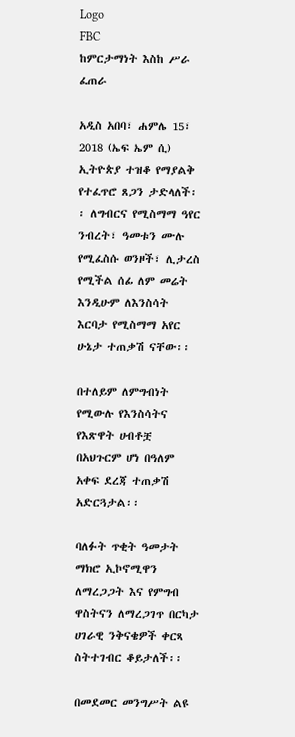Logo
FBC
ከምርታማነት እስከ ሥራ ፈጠራ

አዲስ አበባ፣ ሐምሌ 15፣ 2018 (ኤፍ ኤም ሲ) ኢትዮጵያ ተዝቆ የማያልቅ የተፈጥሮ ጸጋን ታድላለች፡፡ ለግብርና የሚስማማ ዓየር ንብረት፣ ዓመቱን ሙሉ የሚፈስሱ ወንዞች፣ ሊታረስ የሚችል ሰፊ ለም መሬት እንዲሁም ለእንስሳት እርባታ የሚስማማ አየር ሁኔታ ተጠቃሽ ናቸው፡፡

በተለይም ለምግብነት የሚውሉ የእንስሳትና የእጽዋት ሀብቶቿ በአህጉርም ሆነ በዓለም አቀፍ ደረጃ ተጠቃሽ አድርጓታል፡፡

ባለፉት ጥቂት ዓመታት ማክሮ ኢኮኖሚዋን ለማረጋጋት እና የምግብ ዋስትናን ለማረጋገጥ በርካታ ሀገራዊ ንቅናቄዎች ቀርጻ ስትተገብር ቆይታለች፡፡

በመደመር መንግሥት ልዩ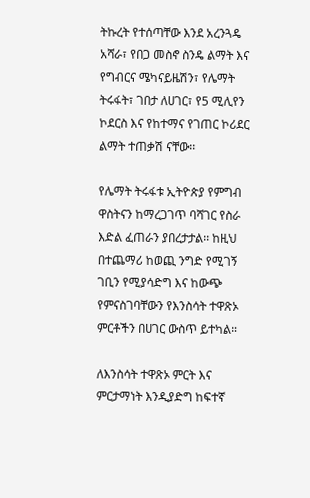ትኩረት የተሰጣቸው እንደ አረንጓዴ አሻራ፣ የበጋ መስኖ ስንዴ ልማት እና የግብርና ሜካናይዜሽን፣ የሌማት ትሩፋት፣ ገበታ ለሀገር፣ የ5 ሚሊየን ኮደርስ እና የከተማና የገጠር ኮሪደር ልማት ተጠቃሽ ናቸው፡፡

የሌማት ትሩፋቱ ኢትዮጵያ የምግብ ዋስትናን ከማረጋገጥ ባሻገር የስራ እድል ፈጠራን ያበረታታል፡፡ ከዚህ በተጨማሪ ከወጪ ንግድ የሚገኝ ገቢን የሚያሳድግ እና ከውጭ የምናስገባቸውን የእንስሳት ተዋጽኦ ምርቶችን በሀገር ውስጥ ይተካል።

ለእንስሳት ተዋጽኦ ምርት እና ምርታማነት እንዲያድግ ከፍተኛ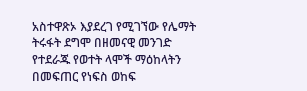አስተዋጽኦ እያደረገ የሚገኘው የሌማት ትሩፋት ደግሞ በዘመናዊ መንገድ የተደራጁ የወተት ላሞች ማዕከላትን በመፍጠር የነፍስ ወከፍ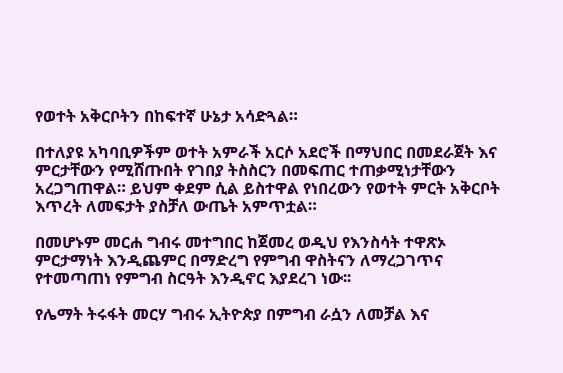የወተት አቅርቦትን በከፍተኛ ሁኔታ አሳድጓል።

በተለያዩ አካባቢዎችም ወተት አምራች አርሶ አደሮች በማህበር በመደራጀት እና ምርታቸውን የሚሸጡበት የገበያ ትስስርን በመፍጠር ተጠቃሚነታቸውን አረጋግጠዋል። ይህም ቀደም ሲል ይስተዋል የነበረውን የወተት ምርት አቅርቦት እጥረት ለመፍታት ያስቻለ ውጤት አምጥቷል።

በመሆኑም መርሐ ግብሩ መተግበር ከጀመረ ወዲህ የእንስሳት ተዋጽኦ ምርታማነት እንዲጨምር በማድረግ የምግብ ዋስትናን ለማረጋገጥና የተመጣጠነ የምግብ ስርዓት እንዲኖር እያደረገ ነው፡፡

የሌማት ትሩፋት መርሃ ግብሩ ኢትዮጵያ በምግብ ራሷን ለመቻል እና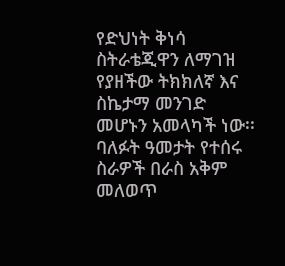የድህነት ቅነሳ ስትራቴጂዋን ለማገዝ የያዘችው ትክክለኛ እና ስኬታማ መንገድ መሆኑን አመላካች ነው፡፡ ባለፉት ዓመታት የተሰሩ ስራዎች በራስ አቅም መለወጥ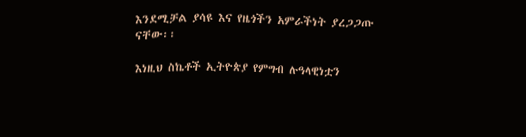እንደሚቻል ያሳዩ እና የዜጎችን አምራችነት ያረጋጋጡ ናቸው፡፡

እነዚህ ስኬቶች ኢትዮጵያ የምግብ ሉዓላዊነቷን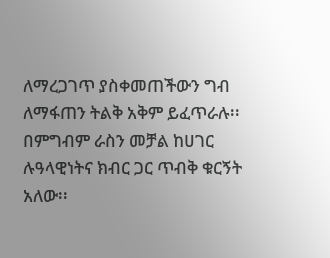ለማረጋገጥ ያስቀመጠችውን ግብ ለማፋጠን ትልቅ አቅም ይፈጥራሉ፡፡ በምግብም ራስን መቻል ከሀገር ሉዓላዊነትና ክብር ጋር ጥብቅ ቁርኝት አለው፡፡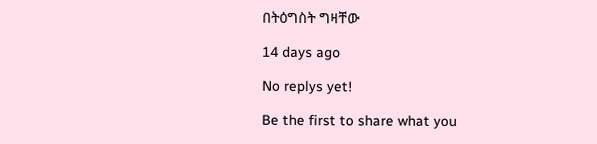በትዕግስት ግዛቸው

14 days ago

No replys yet!

Be the first to share what you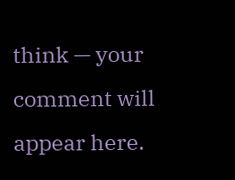think — your comment will appear here.